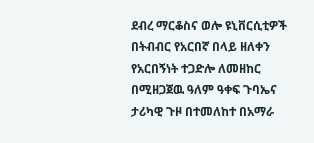ደብረ ማርቆስና ወሎ ዩኒቨርሲቲዎች በትብብር የአርበኛ በላይ ዘለቀን የአርበኝነት ተጋድሎ ለመዘከር
በሚዘጋጀዉ ዓለም ዓቀፍ ጉባኤና ታሪካዊ ጉዞ በተመለከተ በአማራ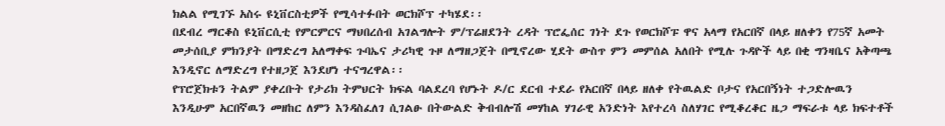ክልል የሚገኙ አስሩ ዩኒቨርስቲዎች የሚሳተፉበት ወርክሾፕ ተካሄደ፡፡
በደብረ ማርቆስ ዩኒቨርሲቲ የምርምርና ማህበረሰብ አገልግሎት ም/ፕሬዘደንት ረዳት ፕሮፌሰር ገነት ደጉ የወርክሾፑ ዋና አላማ የአርበኛ በላይ ዘለቀን የ75ኛ አመት መታሰቢያ ምክንያት በማድረግ አለማቀፍ ጉባኤና ታሪካዊ ጉዞ ለማዘጋጀት በሚኖረው ሂደት ውስጥ ምን መምሰል አለበት የሚሉ ጉዳዮች ላይ በቂ ግንዛቤና አቅጣጫ እንዲኖር ለማድረግ የተዘጋጀ እንደሆነ ተናግረዋል፡፡
የፕሮጀክቱን ትልም ያቀረቡት የታሪክ ትምህርት ክፍል ባልደረባ የሆኑት ዶ/ር ደርብ ተደራ የአርበኛ በላይ ዘለቀ የትዉልድ ቦታና የአርበኝነት ተጋድሎዉን እንዲሁም አርበኛዉን መዘከር ለምን እንዳስፈለገ ሲገልፁ በትውልድ ቅብብሎሽ መሃከል ሃገራዊ አንድነት እየተረሳ ስለሃገር የሚቆረቆር ዜጋ ማፍራቱ ላይ ክፍተቶች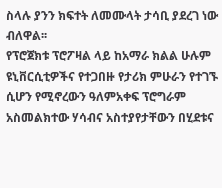ስላሉ ያንን ክፍተት ለመሙላት ታሳቢ ያደረገ ነው ብለዋል፡፡
የፕሮጀክቱ ፕሮፖዛል ላይ ከአማራ ክልል ሁሉም ዩኒቨርሲቲዎችና የተጋበዙ የታሪክ ምሁራን የተገኙ ሲሆን የሚኖረውን ዓለምአቀፍ ፕሮግራም አስመልክተው ሃሳብና አስተያየታቸውን በሂደቱና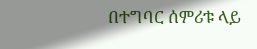በተግባር ሰምሪቱ ላይ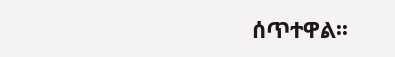ሰጥተዋል፡፡